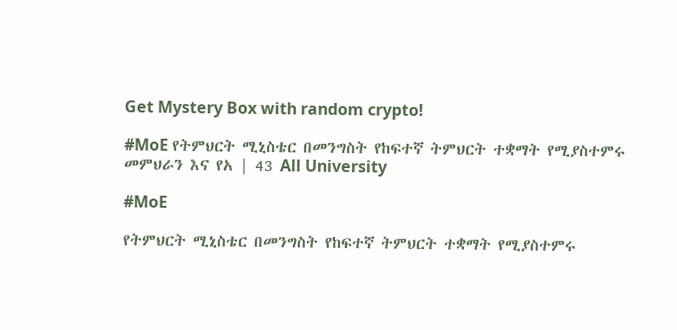Get Mystery Box with random crypto!

#MoE የትምህርት ሚኒስቴር በመንግስት የከፍተኛ ትምህርት ተቋማት የሚያስተምሩ መምህራን እና የአ | 43 All University

#MoE

የትምህርት ሚኒስቴር በመንግስት የከፍተኛ ትምህርት ተቋማት የሚያስተምሩ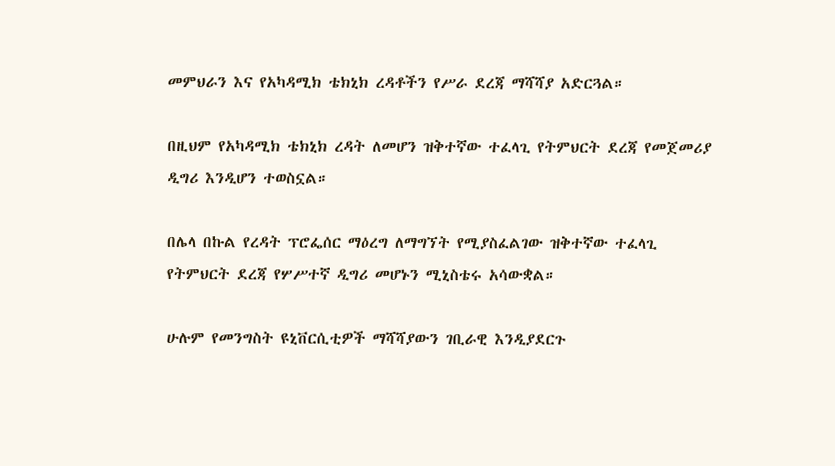መምህራን እና የአካዳሚክ ቴክኒክ ረዳቶችን የሥራ ደረጃ ማሻሻያ አድርጓል።

በዚህም የአካዳሚክ ቴክኒክ ረዳት ለመሆን ዝቅተኛው ተፈላጊ የትምህርት ደረጃ የመጀመሪያ ዲግሪ እንዲሆን ተወስኗል።

በሌላ በኩል የረዳት ፕሮፌሰር ማዕረግ ለማግኘት የሚያስፈልገው ዝቅተኛው ተፈላጊ የትምህርት ደረጃ የሦሥተኛ ዲግሪ መሆኑን ሚኒስቴሩ አሳውቋል።

ሁሉም የመንግስት ዩኒቨርሲቲዎች ማሻሻያውን ገቢራዊ እንዲያደርጉ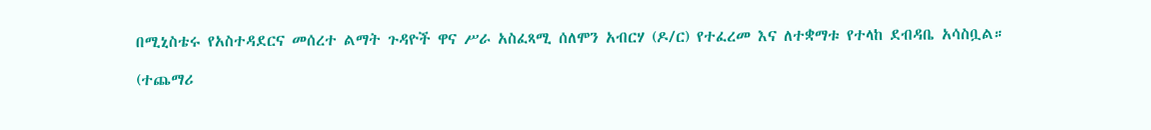በሚኒስቴሩ የአስተዳደርና መሰረተ ልማት ጉዳዮች ዋና ሥራ አስፈጻሚ ሰለሞን አብርሃ (ዶ/ር) የተፈረመ እና ለተቋማቱ የተላከ ደብዳቤ አሳስቧል።

(ተጨማሪ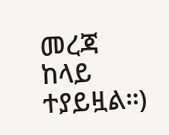መረጃ ከላይ ተያይዟል።)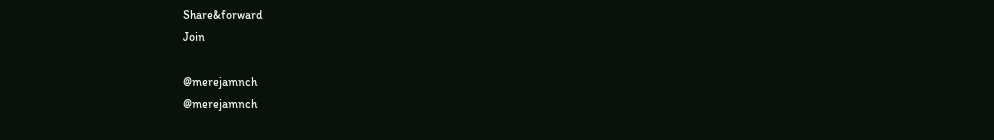Share&forward
Join

@merejamnch
@merejamnch